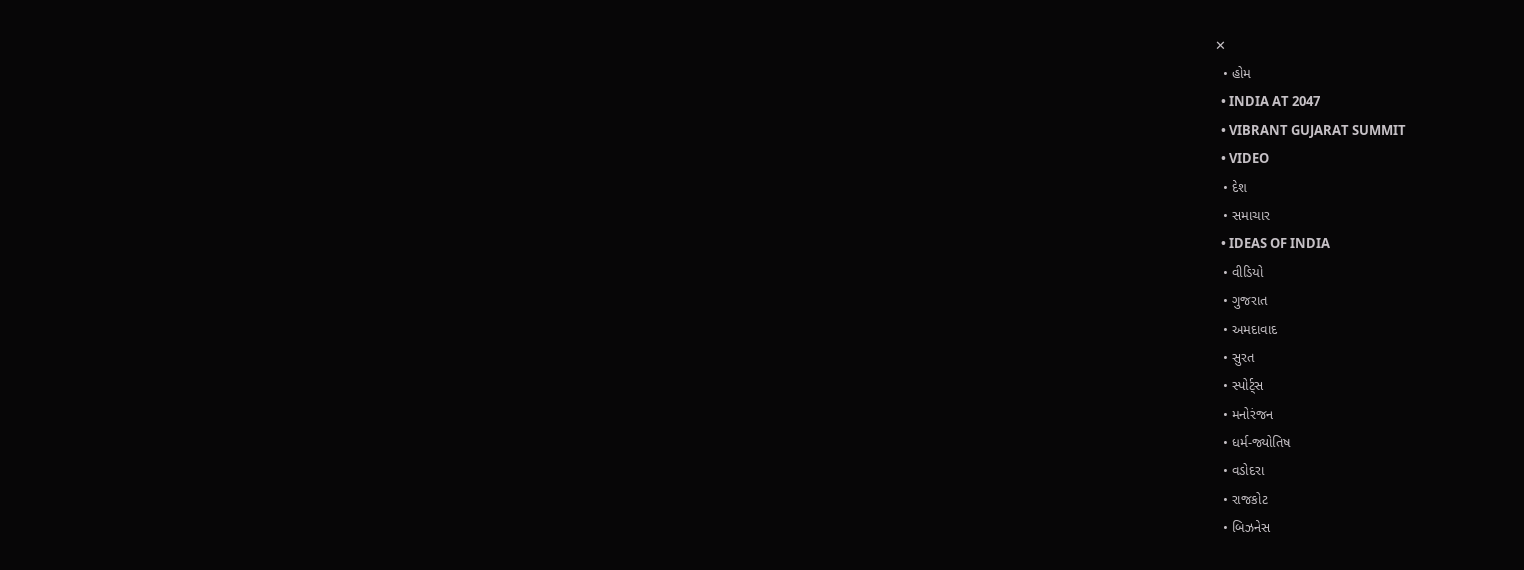✕
  • હોમ
  • INDIA AT 2047
  • VIBRANT GUJARAT SUMMIT
  • VIDEO
  • દેશ
  • સમાચાર
  • IDEAS OF INDIA
  • વીડિયો
  • ગુજરાત
  • અમદાવાદ
  • સુરત
  • સ્પોર્ટ્સ
  • મનોરંજન
  • ધર્મ-જ્યોતિષ
  • વડોદરા
  • રાજકોટ
  • બિઝનેસ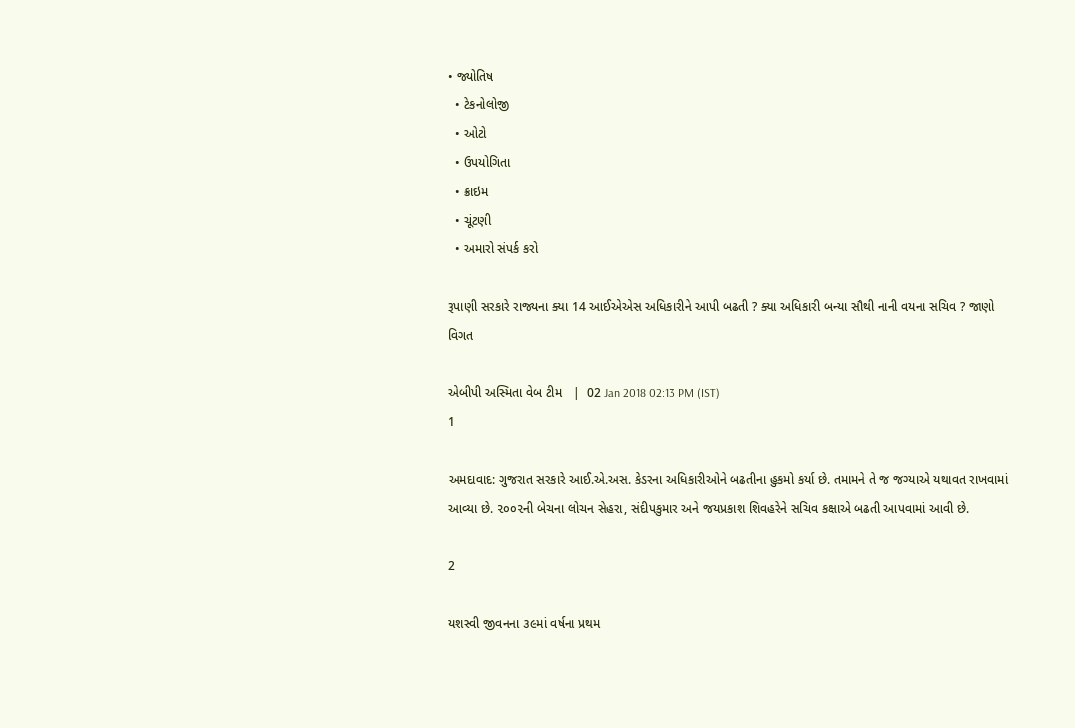• જ્યોતિષ
  • ટેકનોલોજી
  • ઓટો
  • ઉપયોગિતા
  • ક્રાઇમ
  • ચૂંટણી
  • અમારો સંપર્ક કરો

રૂપાણી સરકારે રાજ્યના ક્યા 14 આઈએએસ અધિકારીને આપી બઢતી ? ક્યા અધિકારી બન્યા સૌથી નાની વયના સચિવ ? જાણો વિગત

એબીપી અસ્મિતા વેબ ટીમ   |  02 Jan 2018 02:13 PM (IST)
1

અમદાવાદ: ગુજરાત સરકારે આઈ.એ.અસ. કેડરના અધિકારીઓને બઢતીના હુકમો કર્યા છે. તમામને તે જ જગ્યાએ યથાવત રાખવામાં આવ્યા છે. ૨૦૦૨ની બેચના લોચન સેહરા, સંદીપકુમાર અને જયપ્રકાશ શિવહરેને સચિવ કક્ષાએ બઢતી આપવામાં આવી છે.

2

યશસ્વી જીવનના ૩૯માં વર્ષના પ્રથમ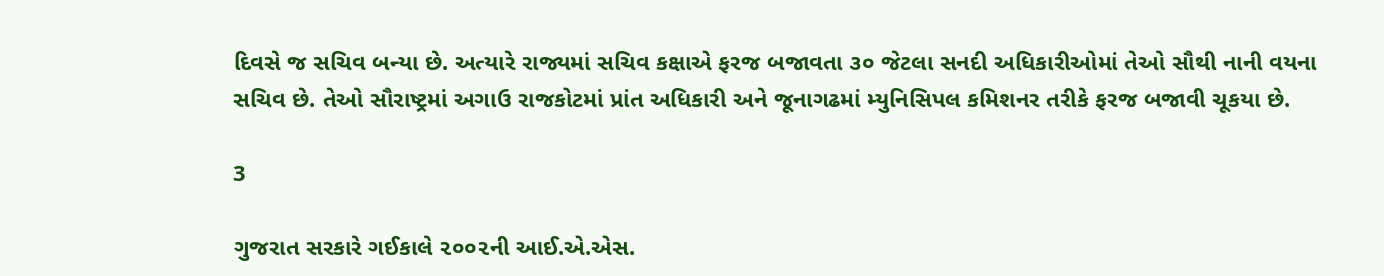દિવસે જ સચિવ બન્યા છે. અત્યારે રાજ્યમાં સચિવ કક્ષાએ ફરજ બજાવતા ૩૦ જેટલા સનદી અધિકારીઓમાં તેઓ સૌથી નાની વયના સચિવ છે. તેઓ સૌરાષ્ટ્રમાં અગાઉ રાજકોટમાં પ્રાંત અધિકારી અને જૂનાગઢમાં મ્યુનિસિપલ કમિશનર તરીકે ફરજ બજાવી ચૂકયા છે.

3

ગુજરાત સરકારે ગઈકાલે ૨૦૦૨ની આઈ.એ.એસ.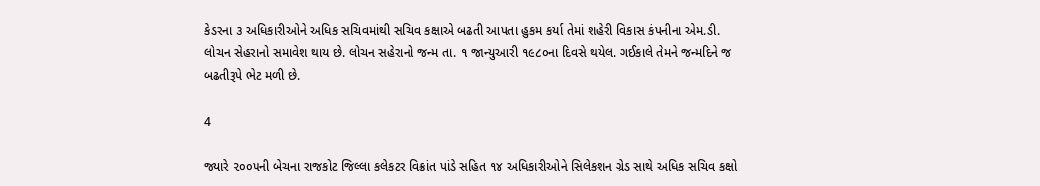કેડરના ૩ અધિકારીઓને અધિક સચિવમાંથી સચિવ કક્ષાએ બઢતી આપતા હુકમ કર્યા તેમાં શહેરી વિકાસ કંપનીના એમ.ડી. લોચન સેહરાનો સમાવેશ થાય છે. લોચન સહેરાનો જન્મ તા. ૧ જાન્યુઆરી ૧૯૮૦ના દિવસે થયેલ. ગઈકાલે તેમને જન્મદિને જ બઢતીરૂપે ભેટ મળી છે.

4

જ્યારે ૨૦૦૫ની બેચના રાજકોટ જિલ્લા કલેકટર વિક્રાંત પાંડે સહિત ૧૪ અધિકારીઓને સિલેકશન ગ્રેડ સાથે અધિક સચિવ કક્ષો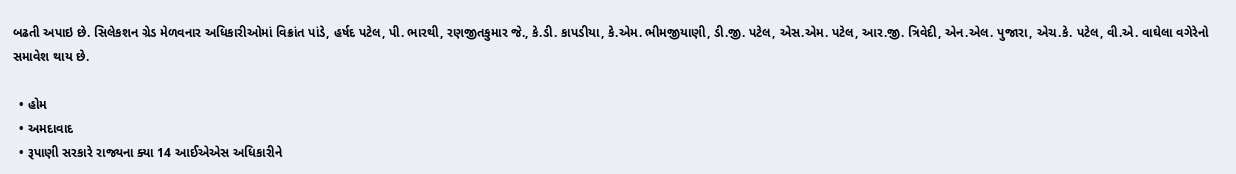બઢતી અપાઇ છે. સિલેકશન ગ્રેડ મેળવનાર અધિકારીઓમાં વિક્રાંત પાંડે, હર્ષદ પટેલ, પી. ભારથી, રણજીતકુમાર જે., કે.ડી. કાપડીયા, કે.એમ. ભીમજીયાણી, ડી.જી. પટેલ, એસ.એમ. પટેલ, આર.જી. ત્રિવેદી, એન.એલ. પુજારા, એચ.કે. પટેલ, વી.એ. વાઘેલા વગેરેનો સમાવેશ થાય છે.

  • હોમ
  • અમદાવાદ
  • રૂપાણી સરકારે રાજ્યના ક્યા 14 આઈએએસ અધિકારીને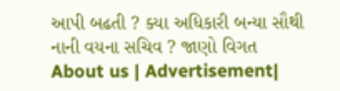આપી બઢતી ? ક્યા અધિકારી બન્યા સૌથી નાની વયના સચિવ ? જાણો વિગત
About us | Advertisement|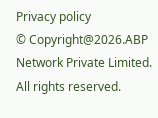Privacy policy
© Copyright@2026.ABP Network Private Limited. All rights reserved.